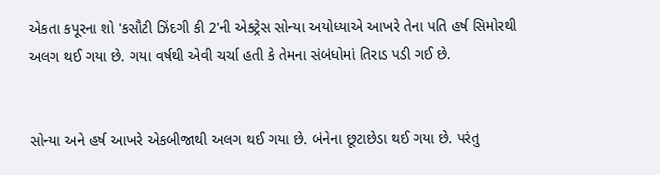એકતા કપૂરના શો 'કસૌટી ઝિંદગી કી 2'ની એક્ટ્રેસ સોન્યા અયોધ્યાએ આખરે તેના પતિ હર્ષ સિમોરથી અલગ થઈ ગયા છે. ગયા વર્ષથી એવી ચર્ચા હતી કે તેમના સંબંધોમાં તિરાડ પડી ગઈ છે.


સોન્યા અને હર્ષ આખરે એકબીજાથી અલગ થઈ ગયા છે. બંનેના છૂટાછેડા થઈ ગયા છે. પરંતુ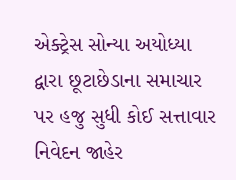એક્ટ્રેસ સોન્યા અયોધ્યા દ્વારા છૂટાછેડાના સમાચાર પર હજુ સુધી કોઈ સત્તાવાર નિવેદન જાહેર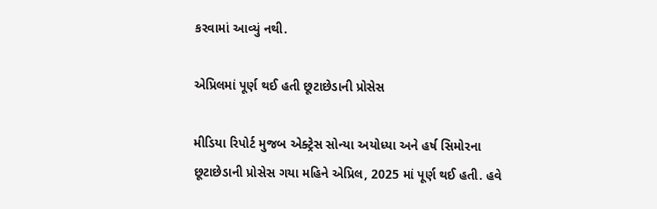કરવામાં આવ્યું નથી.

એપ્રિલમાં પૂર્ણ થઈ હતી છૂટાછેડાની પ્રોસેસ

મીડિયા રિપોર્ટ મુજબ એક્ટ્રેસ સોન્યા અયોધ્યા અને હર્ષ સિમોરના છૂટાછેડાની પ્રોસેસ ગયા મહિને એપ્રિલ, 2025 માં પૂર્ણ થઈ હતી. હવે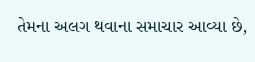તેમના અલગ થવાના સમાચાર આવ્યા છે,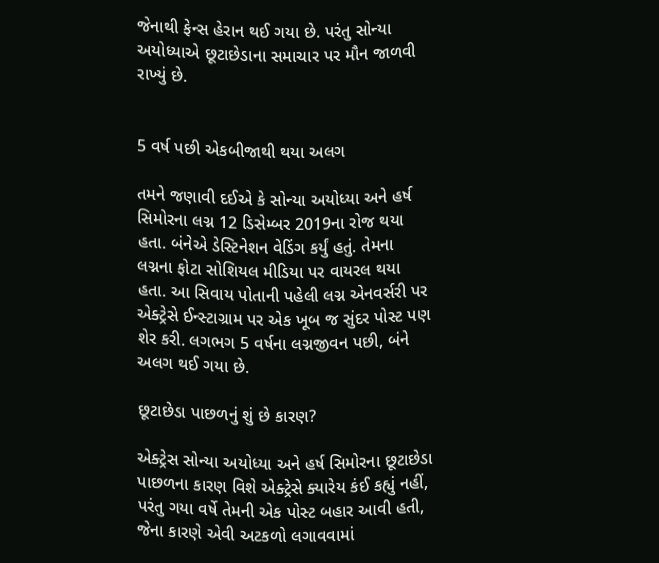જેનાથી ફેન્સ હેરાન થઈ ગયા છે. પરંતુ સોન્યા અયોધ્યાએ છૂટાછેડાના સમાચાર પર મૌન જાળવી રાખ્યું છે.


5 વર્ષ પછી એકબીજાથી થયા અલગ

તમને જણાવી દઈએ કે સોન્યા અયોધ્યા અને હર્ષ સિમોરના લગ્ન 12 ડિસેમ્બર 2019ના રોજ થયા હતા. બંનેએ ડેસ્ટિનેશન વેડિંગ કર્યું હતું. તેમના લગ્નના ફોટા સોશિયલ મીડિયા પર વાયરલ થયા હતા. આ સિવાય પોતાની પહેલી લગ્ન એનવર્સરી પર એક્ટ્રેસે ઈન્સ્ટાગ્રામ પર એક ખૂબ જ સુંદર પોસ્ટ પણ શેર કરી. લગભગ 5 વર્ષના લગ્નજીવન પછી, બંને અલગ થઈ ગયા છે.

છૂટાછેડા પાછળનું શું છે કારણ?

એક્ટ્રેસ સોન્યા અયોધ્યા અને હર્ષ સિમોરના છૂટાછેડા પાછળના કારણ વિશે એક્ટ્રેસે ક્યારેય કંઈ કહ્યું નહીં, પરંતુ ગયા વર્ષે તેમની એક પોસ્ટ બહાર આવી હતી, જેના કારણે એવી અટકળો લગાવવામાં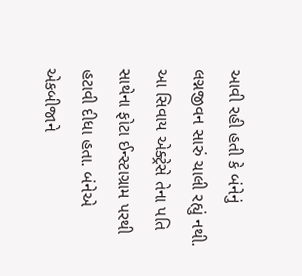આવી રહી હતી કે બંનેનું લગ્નજીવન સારું ચાલી રહ્યું નથી. આ સિવાય એક્ટ્રેસે તેના પતિ સાથેના ફોટા ઈન્સ્ટાગ્રામ પરથી હટાવી દીધા હતા. બંનેએ એકબીજાને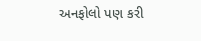અનફોલો પણ કરી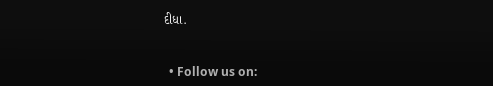દીધા.


  • Follow us on: